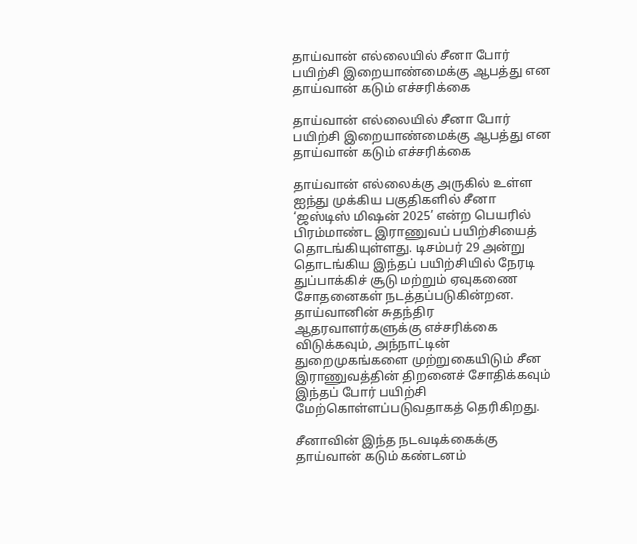தாய்வான் எல்லையில் சீனா போர் பயிற்சி இறையாண்மைக்கு ஆபத்து என தாய்வான் கடும் எச்சரிக்கை

தாய்வான் எல்லையில் சீனா போர் பயிற்சி இறையாண்மைக்கு ஆபத்து என தாய்வான் கடும் எச்சரிக்கை

தாய்வான் எல்லைக்கு அருகில் உள்ள ஐந்து முக்கிய பகுதிகளில் சீனா ‘ஜஸ்டிஸ் மிஷன் 2025’ என்ற பெயரில் பிரம்மாண்ட இராணுவப் பயிற்சியைத் தொடங்கியுள்ளது. டிசம்பர் 29 அன்று தொடங்கிய இந்தப் பயிற்சியில் நேரடி துப்பாக்கிச் சூடு மற்றும் ஏவுகணை சோதனைகள் நடத்தப்படுகின்றன. தாய்வானின் சுதந்திர ஆதரவாளர்களுக்கு எச்சரிக்கை விடுக்கவும், அந்நாட்டின் துறைமுகங்களை முற்றுகையிடும் சீன இராணுவத்தின் திறனைச் சோதிக்கவும் இந்தப் போர் பயிற்சி மேற்கொள்ளப்படுவதாகத் தெரிகிறது.

சீனாவின் இந்த நடவடிக்கைக்கு தாய்வான் கடும் கண்டனம்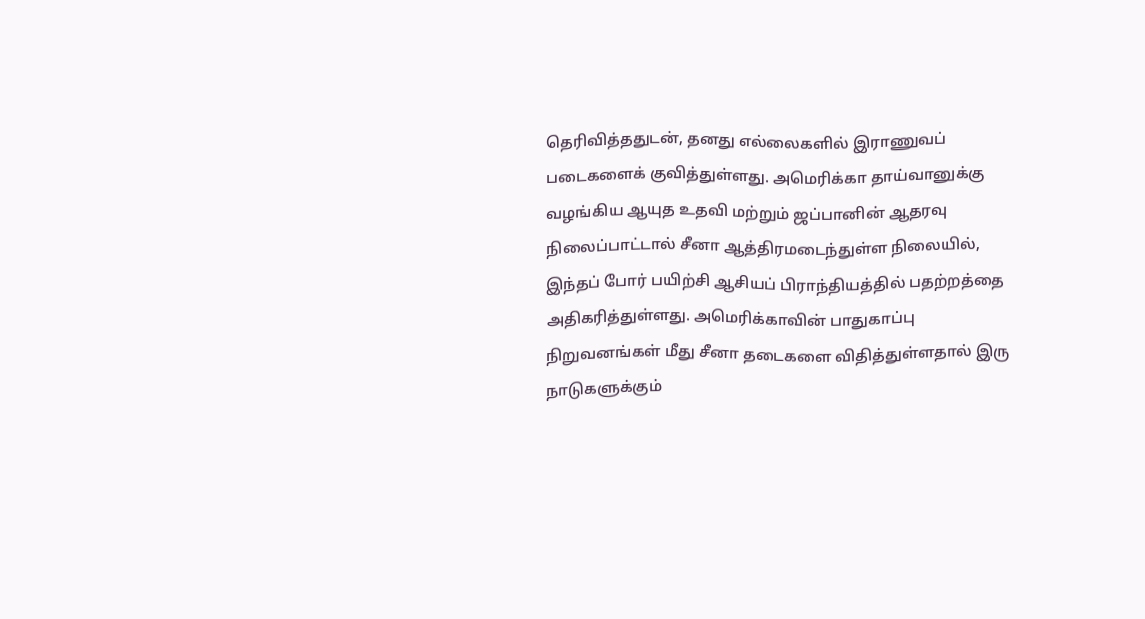தெரிவித்ததுடன், தனது எல்லைகளில் இராணுவப் படைகளைக் குவித்துள்ளது. அமெரிக்கா தாய்வானுக்கு வழங்கிய ஆயுத உதவி மற்றும் ஜப்பானின் ஆதரவு நிலைப்பாட்டால் சீனா ஆத்திரமடைந்துள்ள நிலையில், இந்தப் போர் பயிற்சி ஆசியப் பிராந்தியத்தில் பதற்றத்தை அதிகரித்துள்ளது. அமெரிக்காவின் பாதுகாப்பு நிறுவனங்கள் மீது சீனா தடைகளை விதித்துள்ளதால் இரு நாடுகளுக்கும்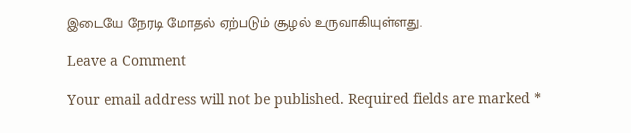இடையே நேரடி மோதல் ஏற்படும் சூழல் உருவாகியுள்ளது.

Leave a Comment

Your email address will not be published. Required fields are marked *